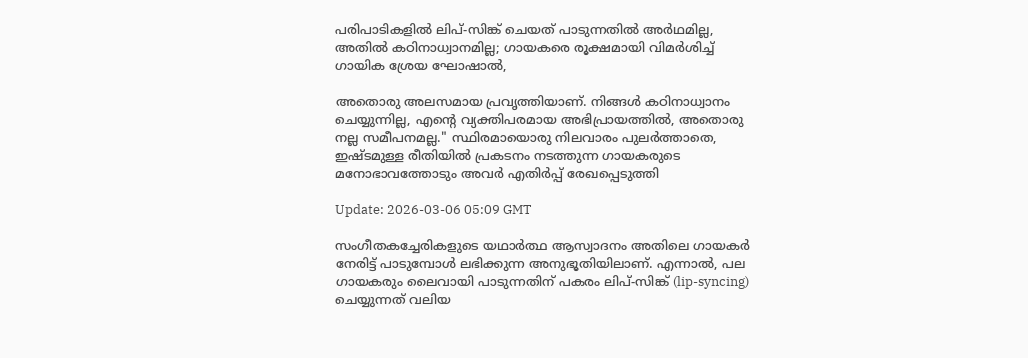പരിപാടികളിൽ ലിപ്-സിങ്ക് ചെയത് പാടുന്നതിൽ അർഥമില്ല, അതിൽ കഠിനാധ്വാനമില്ല; ഗായകരെ രൂക്ഷമായി വിമർശിച്ച് ഗായിക ശ്രേയ ഘോഷാൽ,

അതൊരു അലസമായ പ്രവൃത്തിയാണ്. നിങ്ങൾ കഠിനാധ്വാനം ചെയ്യുന്നില്ല, എന്റെ വ്യക്തിപരമായ അഭിപ്രായത്തിൽ, അതൊരു നല്ല സമീപനമല്ല." സ്ഥിരമായൊരു നിലവാരം പുലർത്താതെ, ഇഷ്ടമുള്ള രീതിയിൽ പ്രകടനം നടത്തുന്ന ഗായകരുടെ മനോഭാവത്തോടും അവർ എതിർപ്പ് രേഖപ്പെടുത്തി

Update: 2026-03-06 05:09 GMT

സംഗീതകച്ചേരികളുടെ യഥാർത്ഥ ആസ്വാദനം അതിലെ ഗായകർ നേരിട്ട് പാടുമ്പോൾ ലഭിക്കുന്ന അനുഭൂതിയിലാണ്. എന്നാൽ, പല ഗായകരും ലൈവായി പാടുന്നതിന് പകരം ലിപ്-സിങ്ക് (lip-syncing) ചെയ്യുന്നത് വലിയ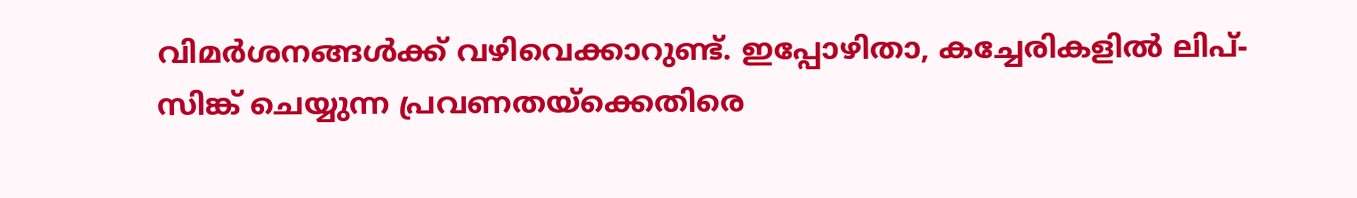വിമർശനങ്ങൾക്ക് വഴിവെക്കാറുണ്ട്. ഇപ്പോഴിതാ, കച്ചേരികളിൽ ലിപ്-സിങ്ക് ചെയ്യുന്ന പ്രവണതയ്ക്കെതിരെ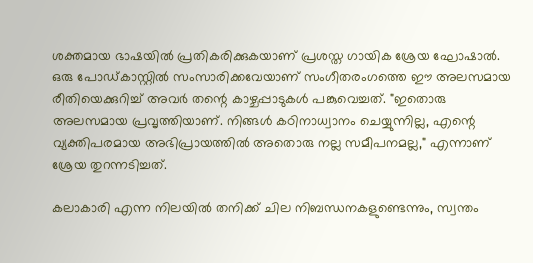ശക്തമായ ഭാഷയിൽ പ്രതികരിക്കുകയാണ് പ്രശസ്ത ഗായിക ശ്രേയ ഘോഷാൽ. ഒരു പോഡ്‌കാസ്റ്റിൽ സംസാരിക്കവേയാണ് സംഗീതരംഗത്തെ ഈ അലസമായ രീതിയെക്കുറിച്ച് അവർ തന്റെ കാഴ്ചപ്പാടുകൾ പങ്കുവെച്ചത്. "ഇതൊരു അലസമായ പ്രവൃത്തിയാണ്. നിങ്ങൾ കഠിനാധ്വാനം ചെയ്യുന്നില്ല, എന്റെ വ്യക്തിപരമായ അഭിപ്രായത്തിൽ അതൊരു നല്ല സമീപനമല്ല," എന്നാണ് ശ്രേയ തുറന്നടിച്ചത്.

കലാകാരി എന്ന നിലയിൽ തനിക്ക് ചില നിബന്ധനകളുണ്ടെന്നും, സ്വന്തം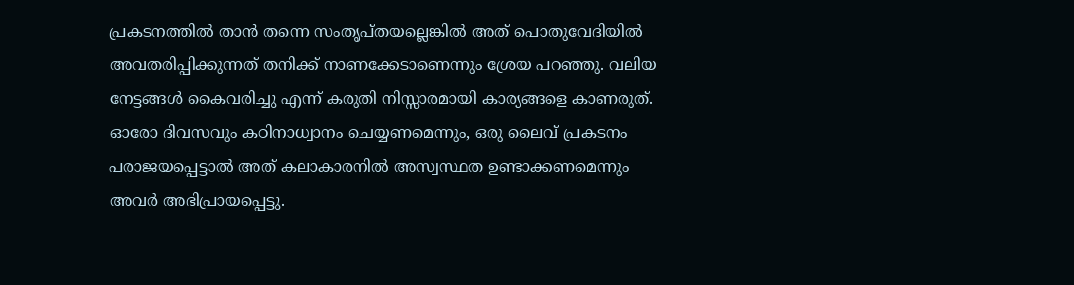പ്രകടനത്തിൽ താൻ തന്നെ സംതൃപ്തയല്ലെങ്കിൽ അത് പൊതുവേദിയിൽ അവതരിപ്പിക്കുന്നത് തനിക്ക് നാണക്കേടാണെന്നും ശ്രേയ പറഞ്ഞു. വലിയ നേട്ടങ്ങൾ കൈവരിച്ചു എന്ന് കരുതി നിസ്സാരമായി കാര്യങ്ങളെ കാണരുത്. ഓരോ ദിവസവും കഠിനാധ്വാനം ചെയ്യണമെന്നും, ഒരു ലൈവ് പ്രകടനം പരാജയപ്പെട്ടാൽ അത് കലാകാരനിൽ അസ്വസ്ഥത ഉണ്ടാക്കണമെന്നും അവർ അഭിപ്രായപ്പെട്ടു.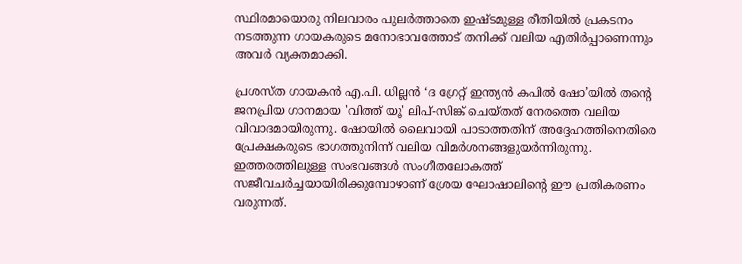സ്ഥിരമായൊരു നിലവാരം പുലർത്താതെ ഇഷ്ടമുള്ള രീതിയിൽ പ്രകടനം നടത്തുന്ന ഗായകരുടെ മനോഭാവത്തോട് തനിക്ക് വലിയ എതിർപ്പാണെന്നും അവർ വ്യക്തമാക്കി.

പ്രശസ്ത ഗായകൻ എ.പി. ധില്ലൻ ‘ദ ഗ്രേറ്റ് ഇന്ത്യൻ കപിൽ ഷോ’യിൽ തന്റെ ജനപ്രിയ ഗാനമായ 'വിത്ത് യൂ' ലിപ്-സിങ്ക് ചെയ്തത് നേരത്തെ വലിയ വിവാദമായിരുന്നു. ഷോയിൽ ലൈവായി പാടാത്തതിന് അദ്ദേഹത്തിനെതിരെ പ്രേക്ഷകരുടെ ഭാഗത്തുനിന്ന് വലിയ വിമർശനങ്ങളുയർന്നിരുന്നു. ഇത്തരത്തിലുള്ള സംഭവങ്ങൾ സംഗീതലോകത്ത് സജീവചർച്ചയായിരിക്കുമ്പോഴാണ് ശ്രേയ ഘോഷാലിന്റെ ഈ പ്രതികരണം വരുന്നത്.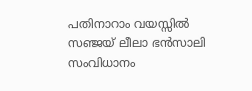പതിനാറാം വയസ്സിൽ സഞ്ജയ് ലീലാ ഭൻസാലി സംവിധാനം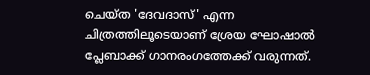ചെയ്ത 'ദേവദാസ്' എന്ന ചിത്രത്തിലൂടെയാണ് ശ്രേയ ഘോഷാൽ പ്ലേബാക്ക് ഗാനരംഗത്തേക്ക് വരുന്നത്.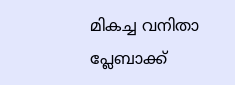മികച്ച വനിതാ പ്ലേബാക്ക്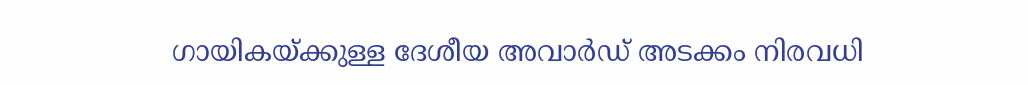ഗായികയ്ക്കുള്ള ദേശീയ അവാർഡ് അടക്കം നിരവധി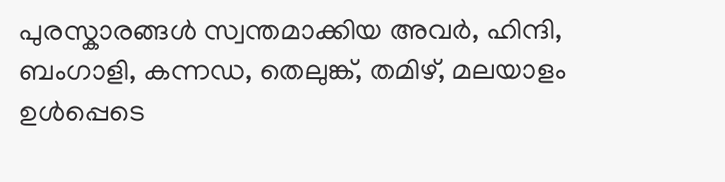പുരസ്കാരങ്ങൾ സ്വന്തമാക്കിയ അവർ, ഹിന്ദി, ബംഗാളി, കന്നഡ, തെലുങ്ക്, തമിഴ്, മലയാളം ഉൾപ്പെടെ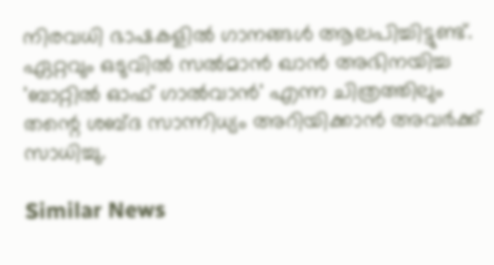നിരവധി ഭാഷകളിൽ ഗാനങ്ങൾ ആലപിച്ചിട്ടുണ്ട്. ഏറ്റവും ഒടുവിൽ സൽമാൻ ഖാൻ അഭിനയിച്ച 'ബാറ്റിൽ ഓഫ് ഗാൽവാൻ' എന്ന ചിത്രത്തിലും തന്റെ ശബ്ദ സാന്നിധ്യം അറിയിക്കാൻ അവർക്ക് സാധിച്ചു.

Similar News